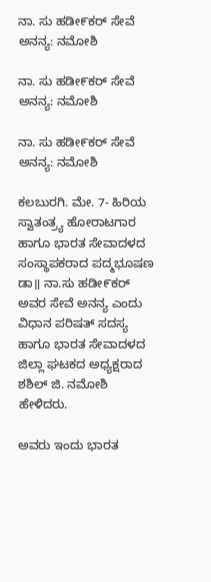ನಾ. ಸು ಹಡೀ೯ಕರ್ ಸೇವೆ ಅನನ್ಯ: ನಮೋಶಿ

ನಾ. ಸು ಹಡೀ೯ಕರ್ ಸೇವೆ ಅನನ್ಯ: ನಮೋಶಿ

ನಾ. ಸು ಹಡೀ೯ಕರ್ ಸೇವೆ ಅನನ್ಯ: ನಮೋಶಿ

ಕಲಬುರಗಿ. ಮೇ. 7- ಹಿರಿಯ ಸ್ವಾತಂತ್ರ್ಯ ಹೋರಾಟಗಾರ ಹಾಗೂ ಭಾರತ ಸೇವಾದಳದ ಸಂಸ್ಥಾಪಕರಾದ ಪದ್ಮಭೂಷಣ ಡಾ॥ ನಾ.ಸು ಹಡೀ೯ಕರ್ ಅವರ ಸೇವೆ ಅನನ್ಯ ಎಂದು ವಿಧಾನ ಪರಿಷತ್ ಸದಸ್ಯ ಹಾಗೂ ಭಾರತ ಸೇವಾದಳದ ಜಿಲ್ಲಾ ಘಟಕದ ಅಧ್ಯಕ್ಷರಾದ ಶಶಿಲ್ ಜಿ. ನಮೋಶಿ ಹೇಳಿದರು.

ಅವರು ಇಂದು ಭಾರತ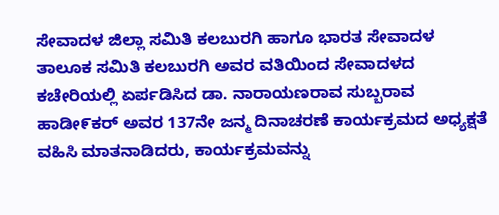ಸೇವಾದಳ ಜಿಲ್ಲಾ ಸಮಿತಿ ಕಲಬುರಗಿ ಹಾಗೂ ಭಾರತ ಸೇವಾದಳ ತಾಲೂಕ ಸಮಿತಿ ಕಲಬುರಗಿ ಅವರ ವತಿಯಿಂದ ಸೇವಾದಳದ ಕಚೇರಿಯಲ್ಲಿ ಏರ್ಪಡಿಸಿದ ಡಾ. ನಾರಾಯಣರಾವ ಸುಬ್ಬರಾವ ಹಾಡೀ೯ಕರ್ ಅವರ 137ನೇ ಜನ್ಮ ದಿನಾಚರಣೆ ಕಾರ್ಯಕ್ರಮದ ಅಧ್ಯಕ್ಷತೆ ವಹಿಸಿ ಮಾತನಾಡಿದರು, ಕಾರ್ಯಕ್ರಮವನ್ನು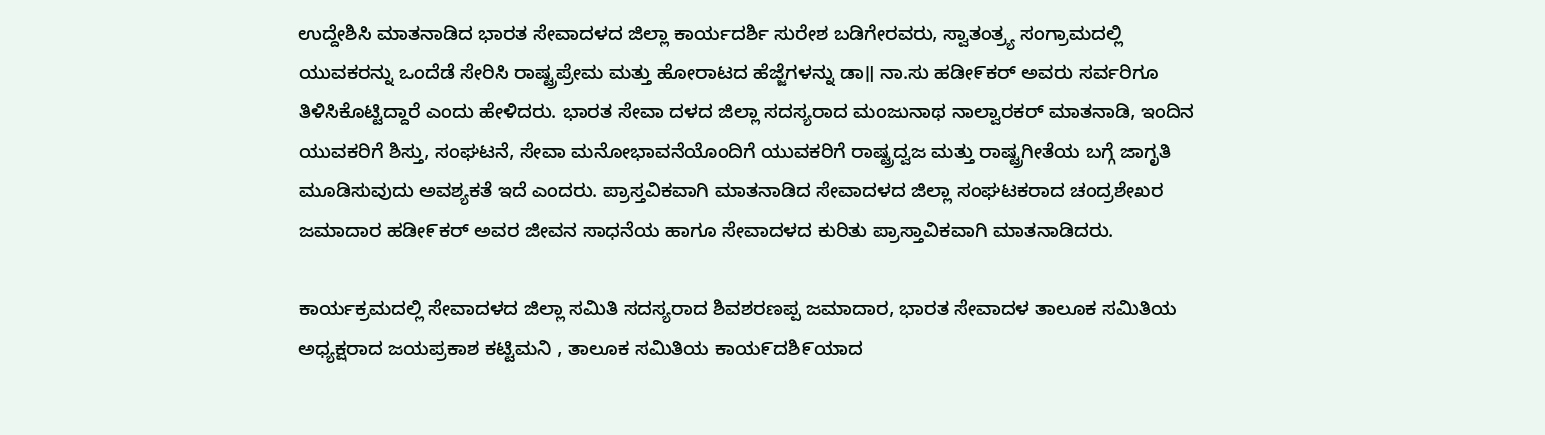ಉದ್ದೇಶಿಸಿ ಮಾತನಾಡಿದ ಭಾರತ ಸೇವಾದಳದ ಜಿಲ್ಲಾ ಕಾರ್ಯದರ್ಶಿ ಸುರೇಶ ಬಡಿಗೇರವರು, ಸ್ವಾತಂತ್ರ್ಯ ಸಂಗ್ರಾಮದಲ್ಲಿ ಯುವಕರನ್ನು ಒಂದೆಡೆ ಸೇರಿಸಿ ರಾಷ್ಟ್ರಪ್ರೇಮ ಮತ್ತು ಹೋರಾಟದ ಹೆಜ್ಜೆಗಳನ್ನು ಡಾ॥ ನಾ.ಸು ಹಡೀ೯ಕರ್ ಅವರು ಸರ್ವರಿಗೂ ತಿಳಿಸಿಕೊಟ್ಟಿದ್ದಾರೆ ಎಂದು ಹೇಳಿದರು. ಭಾರತ ಸೇವಾ ದಳದ ಜಿಲ್ಲಾ ಸದಸ್ಯರಾದ ಮಂಜುನಾಥ ನಾಲ್ವಾರಕರ್ ಮಾತನಾಡಿ, ಇಂದಿನ ಯುವಕರಿಗೆ ಶಿಸ್ತು, ಸಂಘಟನೆ, ಸೇವಾ ಮನೋಭಾವನೆಯೊಂದಿಗೆ ಯುವಕರಿಗೆ ರಾಷ್ಟ್ರದ್ವಜ ಮತ್ತು ರಾಷ್ಟ್ರಗೀತೆಯ ಬಗ್ಗೆ ಜಾಗೃತಿ ಮೂಡಿಸುವುದು ಅವಶ್ಯಕತೆ ಇದೆ ಎಂದರು. ಪ್ರಾಸ್ತವಿಕವಾಗಿ ಮಾತನಾಡಿದ ಸೇವಾದಳದ ಜಿಲ್ಲಾ ಸಂಘಟಕರಾದ ಚಂದ್ರಶೇಖರ ಜಮಾದಾರ ಹಡೀ೯ಕರ್ ಅವರ ಜೀವನ ಸಾಧನೆಯ ಹಾಗೂ ಸೇವಾದಳದ ಕುರಿತು ಪ್ರಾಸ್ತಾವಿಕವಾಗಿ ಮಾತನಾಡಿದರು.

ಕಾರ್ಯಕ್ರಮದಲ್ಲಿ ಸೇವಾದಳದ ಜಿಲ್ಲಾ ಸಮಿತಿ ಸದಸ್ಯರಾದ ಶಿವಶರಣಪ್ಪ ಜಮಾದಾರ, ಭಾರತ ಸೇವಾದಳ ತಾಲೂಕ ಸಮಿತಿಯ ಅಧ್ಯಕ್ಷರಾದ ಜಯಪ್ರಕಾಶ ಕಟ್ಟಿಮನಿ , ತಾಲೂಕ ಸಮಿತಿಯ ಕಾಯ೯ದಶಿ೯ಯಾದ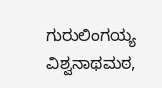ಗುರುಲಿಂಗಯ್ಯ ವಿಶ್ವನಾಥಮಠ,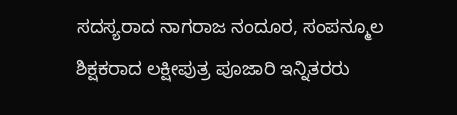ಸದಸ್ಯರಾದ ನಾಗರಾಜ ನಂದೂರ, ಸಂಪನ್ಮೂಲ ಶಿಕ್ಷಕರಾದ ಲಕ್ಷೀಪುತ್ರ ಪೂಜಾರಿ ಇನ್ನಿತರರು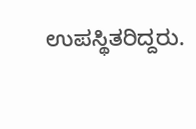ಉಪಸ್ಥಿತರಿದ್ದರು.